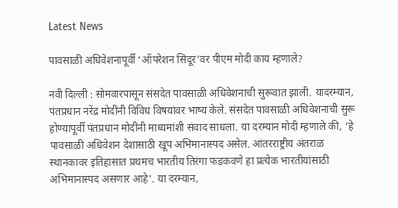Latest News

पावसाळी अधिवेशनापूर्वी ‘ऑपरेशन सिंदूर’वर पीएम मोदी काय म्हणाले?

नवी दिल्ली : सोमवारपासून संसदेत पावसाळी अधिवेशनाची सुरूवात झाली. यादरम्यान, पंतप्रधान नरेंद्र मोदींनी विविध विषयांवर भाष्य केले. संसदेत पावसाळी अधिवेशनाची सुरू होण्यापूर्वी पंतप्रधान मोदींनी माध्यमांशी संवाद साधला. या दरम्यान मोदी म्हणाले की, ‘हे पावसाळी अधिवेशन देशासाठी खूप अभिमानास्पद असेल. आंतरराष्ट्रीय अंतराळ स्थानकावर इतिहासात प्रथमच भारतीय तिरंगा फडकवणे हा प्रत्येक भारतीयांसाठी अभिमानास्पद असणार आहे’. या दरम्यान,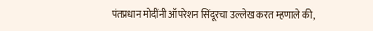पंतप्रधान मोदींनी ऑपरेशन सिंदूरचा उल्लेख करत म्हणाले की,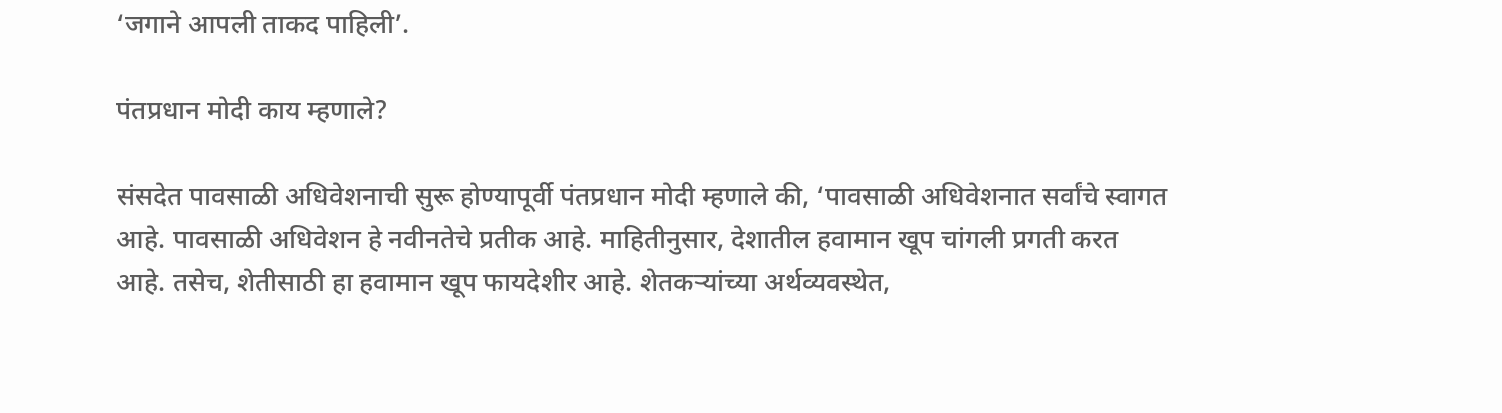‘जगाने आपली ताकद पाहिली’.

पंतप्रधान मोदी काय म्हणाले?

संसदेत पावसाळी अधिवेशनाची सुरू होण्यापूर्वी पंतप्रधान मोदी म्हणाले की, ‘पावसाळी अधिवेशनात सर्वांचे स्वागत आहे. पावसाळी अधिवेशन हे नवीनतेचे प्रतीक आहे. माहितीनुसार, देशातील हवामान खूप चांगली प्रगती करत आहे. तसेच, शेतीसाठी हा हवामान खूप फायदेशीर आहे. शेतकऱ्यांच्या अर्थव्यवस्थेत,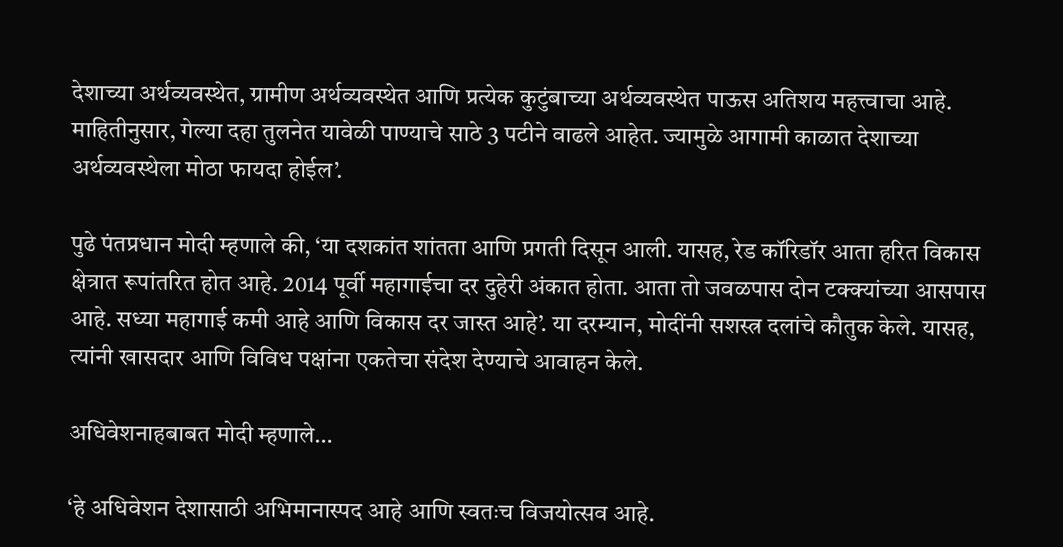देशाच्या अर्थव्यवस्थेत, ग्रामीण अर्थव्यवस्थेत आणि प्रत्येक कुटुंबाच्या अर्थव्यवस्थेत पाऊस अतिशय महत्त्वाचा आहे. माहितीनुसार, गेल्या दहा तुलनेत यावेळी पाण्याचे साठे 3 पटीने वाढले आहेत. ज्यामुळे आगामी काळात देशाच्या अर्थव्यवस्थेला मोठा फायदा होईल’.

पुढे पंतप्रधान मोदी म्हणाले की, ‘या दशकांत शांतता आणि प्रगती दिसून आली. यासह, रेड कॉरिडॉर आता हरित विकास क्षेत्रात रूपांतरित होत आहे. 2014 पूर्वी महागाईचा दर दुहेरी अंकात होता. आता तो जवळपास दोन टक्क्यांच्या आसपास आहे. सध्या महागाई कमी आहे आणि विकास दर जास्त आहे’. या दरम्यान, मोदींनी सशस्त्र दलांचे कौतुक केले. यासह, त्यांनी खासदार आणि विविध पक्षांना एकतेचा संदेश देण्याचे आवाहन केले.

अधिवेशनाहबाबत मोदी म्हणाले…

‘हे अधिवेशन देशासाठी अभिमानास्पद आहे आणि स्वतःच विजयोत्सव आहे.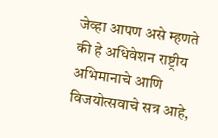जेव्हा आपण असे म्हणते की हे अधिवेशन राष्ट्रीय अभिमानाचे आणि विजयोत्सवाचे सत्र आहे,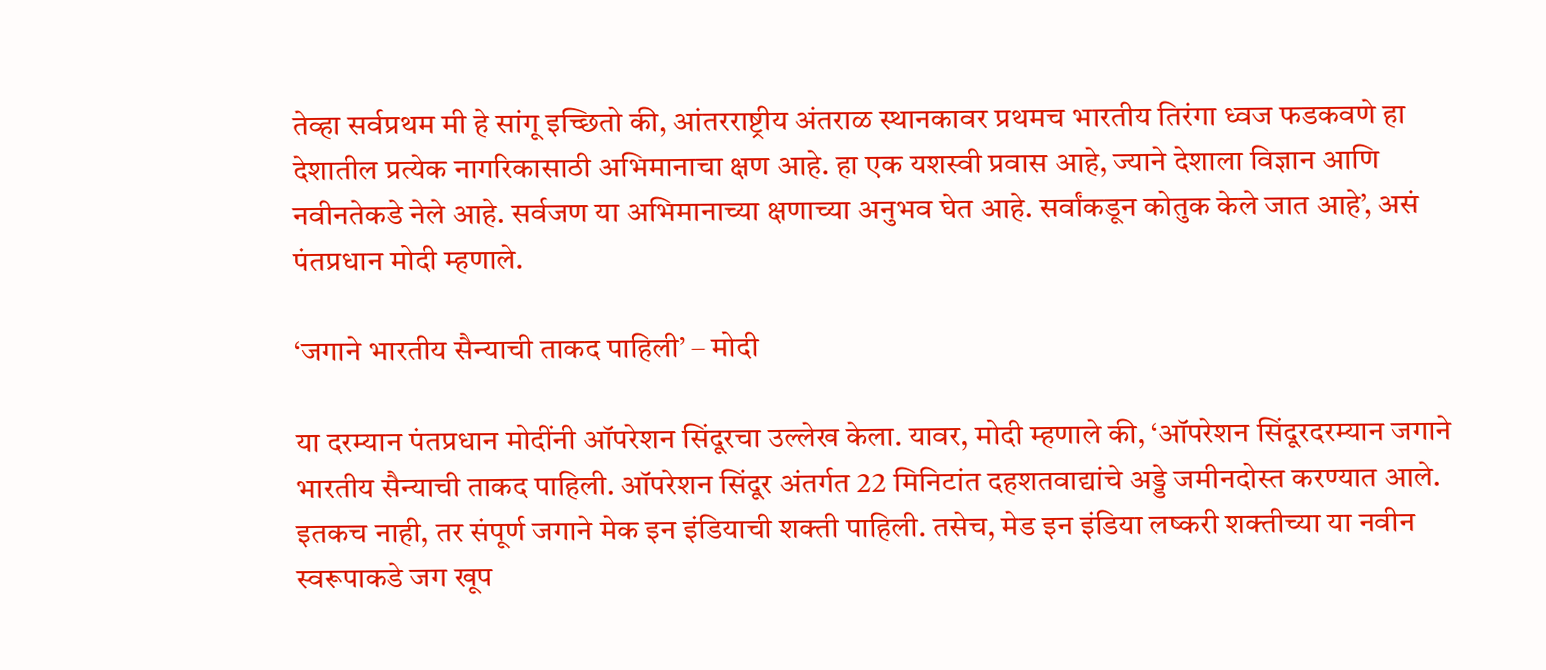तेव्हा सर्वप्रथम मी हे सांगू इच्छितो की, आंतरराष्ट्रीय अंतराळ स्थानकावर प्रथमच भारतीय तिरंगा ध्वज फडकवणे हा देशातील प्रत्येक नागरिकासाठी अभिमानाचा क्षण आहे. हा एक यशस्वी प्रवास आहे, ज्याने देशाला विज्ञान आणि नवीनतेकडे नेले आहे. सर्वजण या अभिमानाच्या क्षणाच्या अनुभव घेत आहे. सर्वांकडून कोतुक केले जात आहे’, असं पंतप्रधान मोदी म्हणाले.

‘जगाने भारतीय सैन्याची ताकद पाहिली’ – मोदी

या दरम्यान पंतप्रधान मोदींनी ऑपरेशन सिंदूरचा उल्लेख केला. यावर, मोदी म्हणाले की, ‘ऑपरेशन सिंदूरदरम्यान जगाने भारतीय सैन्याची ताकद पाहिली. ऑपरेशन सिंदूर अंतर्गत 22 मिनिटांत दहशतवाद्यांचे अड्डे जमीनदोस्त करण्यात आले. इतकच नाही, तर संपूर्ण जगाने मेक इन इंडियाची शक्ती पाहिली. तसेच, मेड इन इंडिया लष्करी शक्तीच्या या नवीन स्वरूपाकडे जग खूप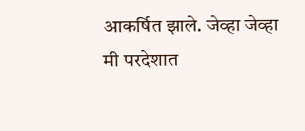आकर्षित झाले. जेव्हा जेव्हा मी परदेशात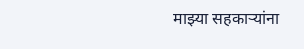माझ्या सहकाऱ्यांना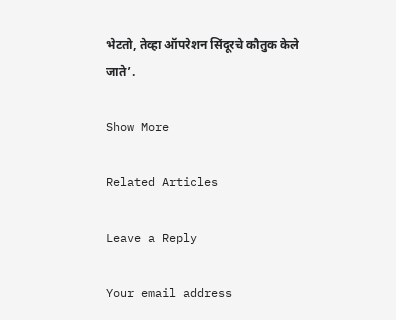भेटतो, तेव्हा ऑपरेशन सिंदूरचे कौतुक केले जाते’.

Show More

Related Articles

Leave a Reply

Your email address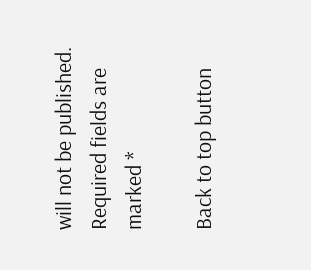will not be published. Required fields are marked *

Back to top button